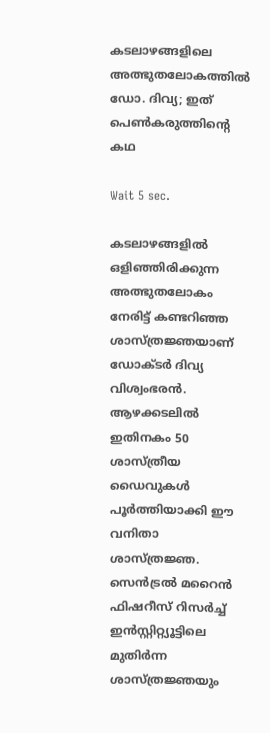കടലാഴങ്ങളിലെ അത്ഭുതലോകത്തിൽ ഡോ. ദിവ്യ; ഇത് പെൺകരുത്തിന്റെ കഥ

Wait 5 sec.

കടലാഴങ്ങളില്‍ ഒളിഞ്ഞിരിക്കുന്ന അത്ഭുതലോകം നേരിട്ട് കണ്ടറിഞ്ഞ ശാസ്ത്രജ്ഞയാണ് ഡോക്ടർ ദിവ്യ വിശ്വംഭരൻ. ആഴക്കടലില്‍ ഇതിനകം 50 ശാസ്ത്രീയ ഡൈവുകള്‍ പൂര്‍ത്തിയാക്കി ഈ വനിതാ ശാസ്ത്രജ്ഞ. സെന്‍ട്രല്‍ മറൈന്‍ ഫിഷറീസ് റിസര്‍ച്ച് ഇന്‍സ്റ്റിറ്റ്യൂട്ടിലെ മുതിര്‍ന്ന ശാസ്ത്രജ്ഞയും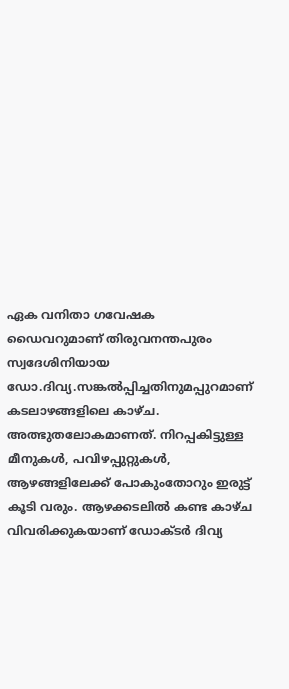ഏക വനിതാ ഗവേഷക ഡൈവറുമാണ് തിരുവനന്തപുരം സ്വദേശിനിയായ ഡോ.ദിവ്യ.സങ്കല്‍പ്പിച്ചതിനുമപ്പുറമാണ് കടലാഴങ്ങളിലെ കാഴ്ച. അത്ഭുതലോകമാണത്. നിറപ്പകിട്ടുള്ള മീനുകൾ, പവിഴപ്പുറ്റുകൾ, ആഴങ്ങളിലേക്ക് പോകുംതോറും ഇരുട്ട് കൂടി വരും. ആഴക്കടലില്‍ കണ്ട കാഴ്ച വിവരിക്കുകയാണ് ഡോക്ടർ ദിവ്യ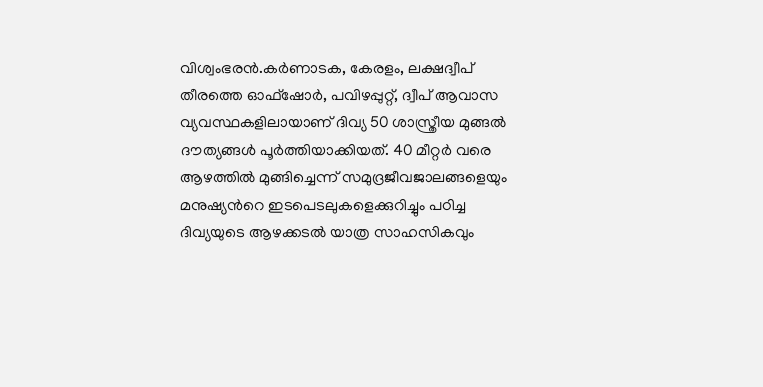വിശ്വംഭരൻ.കർണാടക, കേരളം, ലക്ഷദ്വീപ് തീരത്തെ ഓഫ്ഷോര്‍, പവിഴപ്പുറ്റ്, ദ്വീപ് ആവാസ വ്യവസ്ഥകളിലായാണ് ദിവ്യ 50 ശാസ്ത്രീയ മുങ്ങൽ ദൗത്യങ്ങൾ പൂർത്തിയാക്കിയത്. 40 മീറ്റർ വരെ ആഴത്തിൽ മുങ്ങിച്ചെന്ന് സമുദ്രജീവജാലങ്ങളെയും മനുഷ്യന്‍റെ ഇടപെടലുകളെക്കുറിച്ചും പഠിച്ച ദിവ്യയുടെ ആഴക്കടല്‍ യാത്ര സാഹസികവും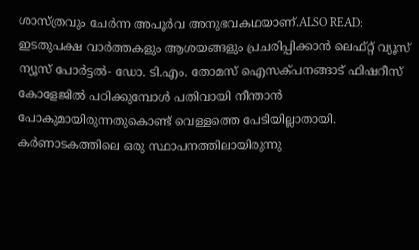ശാസ്ത്രവും ചേർന്ന അപൂർവ അനുഭവകഥയാണ്.ALSO READ: ഇടതുപക്ഷ വാര്‍ത്തകളും ആശയങ്ങളും പ്രചരിപ്പിക്കാന്‍ ലെഫ്റ്റ് വ്യൂസ് ന്യൂസ് പോര്‍ട്ടല്‍- ഡോ. ടി.എം. തോമസ് ഐസക്പനങ്ങാട് ഫിഷറീസ് കോളേജിൽ പഠിക്കുമ്പോൾ പതിവായി നീന്താൻ പോകുമായിരുന്നതുകൊണ്ട് വെള്ളത്തെ പേടിയില്ലാതായി. കർണാടകത്തിലെ ഒരു സ്ഥാപനത്തിലായിരുന്നു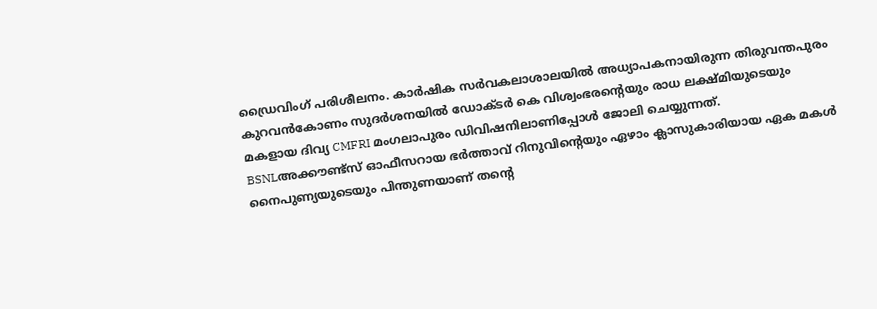ഡ്രൈവിംഗ് പരിശീലനം. കാർഷിക സർവകലാശാലയിൽ അധ്യാപകനായിരുന്ന തിരുവന്തപുരം കുറവൻകോണം സുദർശനയിൽ ഡോക്ടർ കെ വിശ്വംഭരന്റെയും രാധ ലക്ഷ്മിയുടെയും മകളായ ദിവ്യ CMFRI മംഗലാപുരം ഡിവിഷനിലാണിപ്പോള്‍ ജോലി ചെയ്യുന്നത്. BSNLഅക്കൗണ്ട്സ് ഓഫീസറായ ഭർത്താവ് റിനുവിന്‍റെയും ഏഴാം ക്ലാസുകാരിയായ ഏക മകള്‍ നൈപുണ്യയുടെയും പിന്തുണയാണ് തന്‍റെ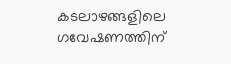കടലാഴങ്ങളിലെ ഗവേഷണത്തിന്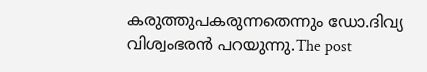കരുത്തുപകരുന്നതെന്നും ഡോ.ദിവ്യ വിശ്വംഭരന്‍ പറയുന്നു.The post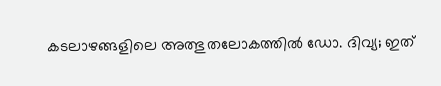കടലാഴങ്ങളിലെ അത്ഭുതലോകത്തിൽ ഡോ. ദിവ്യ; ഇത്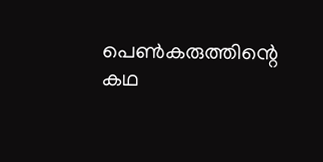പെൺകരുത്തിന്റെ കഥ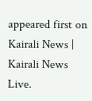appeared first on Kairali News | Kairali News Live.